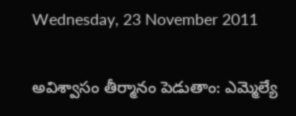Wednesday, 23 November 2011

అవిశ్వాసం తీర్మానం పెడుతాం: ఎమ్మెల్యే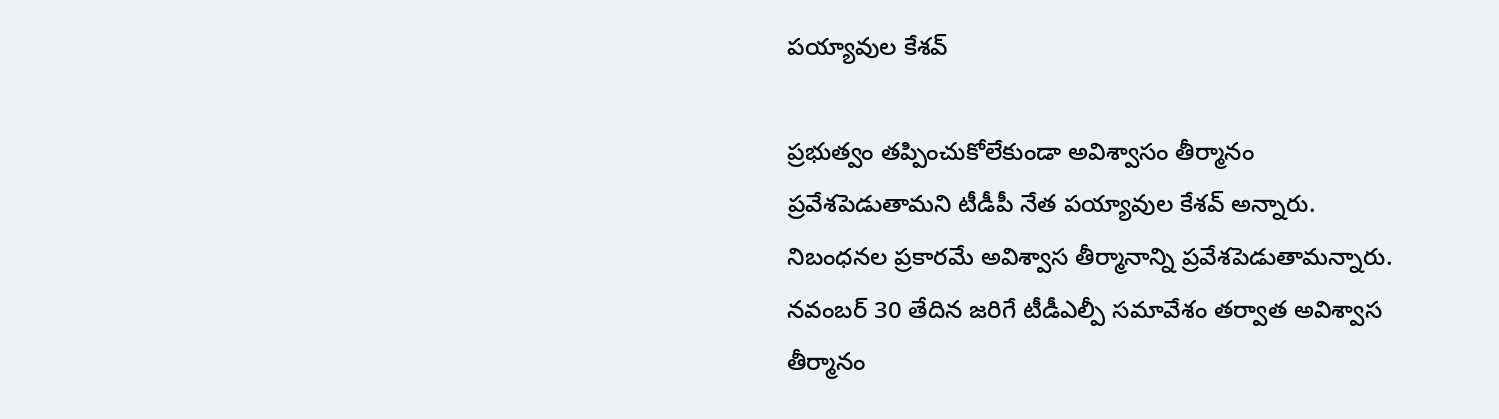పయ్యావుల కేశవ్

ప్రభుత్వం తప్పించుకోలేకుండా అవిశ్వాసం తీర్మానం ప్రవేశపెడుతామని టీడీపీ నేత పయ్యావుల కేశవ్ అన్నారు. నిబంధనల ప్రకారమే అవిశ్వాస తీర్మానాన్ని ప్రవేశపెడుతామన్నారు. నవంబర్ 30 తేదిన జరిగే టీడీఎల్పీ సమావేశం తర్వాత అవిశ్వాస తీర్మానం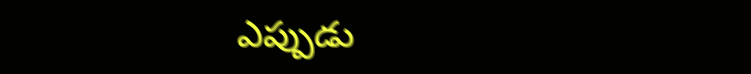ఎప్పుడు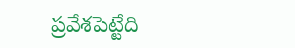ప్రవేశపెట్టేది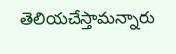తెలియచేస్తామన్నారు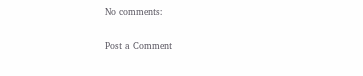No comments:

Post a Comment